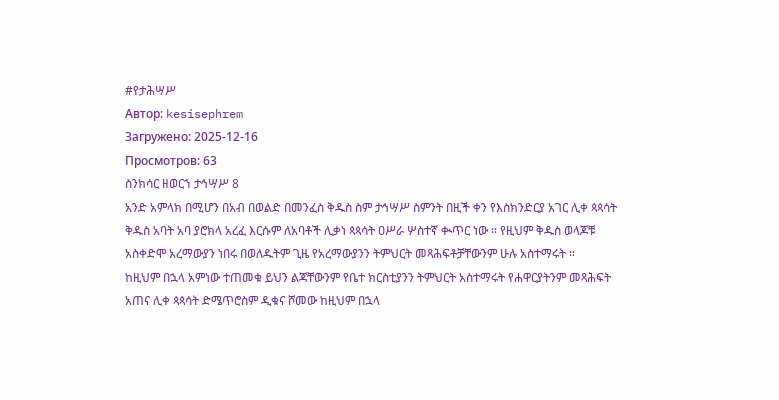#የታሕሣሥ
Автор: kesisephrem
Загружено: 2025-12-16
Просмотров: 63
ስንክሳር ዘወርኀ ታኅሣሥ 8
አንድ አምላክ በሚሆን በአብ በወልድ በመንፈስ ቅዱስ ስም ታኅሣሥ ስምንት በዚች ቀን የእስክንድርያ አገር ሊቀ ጳጳሳት ቅዱስ አባት አባ ያሮክላ አረፈ እርሱም ለአባቶች ሊቃነ ጳጳሳት ዐሥራ ሦስተኛ ቊጥር ነው ። የዚህም ቅዱስ ወላጆቹ አስቀድሞ አረማውያን ነበሩ በወለዱትም ጊዜ የአረማውያንን ትምህርት መጻሕፍቶቻቸውንም ሁሉ አስተማሩት ።
ከዚህም በኋላ አምነው ተጠመቁ ይህን ልጃቸውንም የቤተ ክርስቲያንን ትምህርት አስተማሩት የሐዋርያትንም መጻሕፍት አጠና ሊቀ ጳጳሳት ድሜጥሮስም ዲቁና ሾመው ከዚህም በኋላ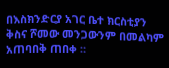በእስክንድርያ አገር ቤተ ክርስቲያን ቅስና ሾመው መንጋውንም በመልካም አጠባበቅ ጠበቀ ።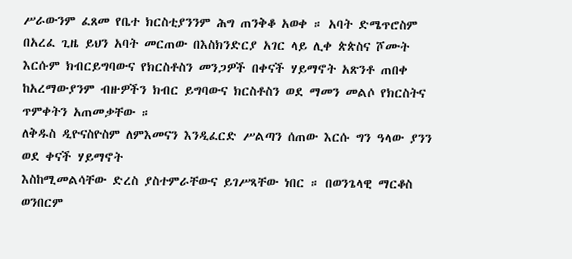ሥራውንም ፈጸመ የቤተ ክርስቲያንንም ሕግ ጠንቅቆ አወቀ ። አባት ድሜጥሮስም በአረፈ ጊዜ ይህን አባት መርጠው በእስክንድርያ አገር ላይ ሊቀ ጵጵስና ሾሙት እርሱም ክብርይግባውና የክርስቶስን መንጋዎች በቀናች ሃይማኖት አጽንቶ ጠበቀ ከአረማውያንም ብዙዎችን ክብር ይግባውና ክርስቶስን ወደ ማመን መልሶ የክርስትና ጥምቀትን አጠመቃቸው ።
ለቅዱስ ዲዮናስዮስም ለምእመናን እንዲፈርድ ሥልጣን ሰጠው እርሱ ግን ዓላው ያንን ወደ ቀናች ሃይማኖት
እስከሚመልሳቸው ድረስ ያስተምራቸውና ይገሥጻቸው ነበር ። በወንጌላዊ ማርቆስ ወንበርም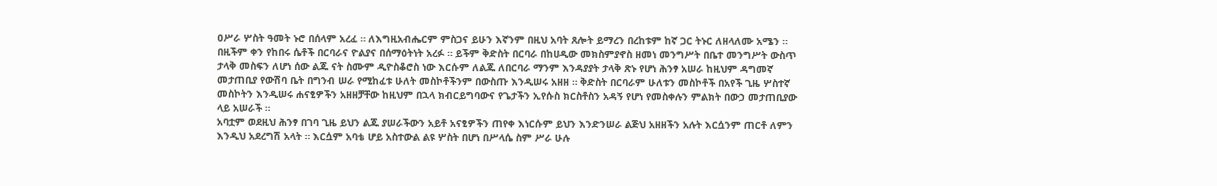ዐሥራ ሦስት ዓመት ኑሮ በሰላም አረፈ ። ለእግዚአብሔርም ምስጋና ይሁን እኛንም በዚህ አባት ጸሎት ይማረን በረከቱም ከኛ ጋር ትኑር ለዘላለሙ አሜን ።
በዚችም ቀን የከበሩ ሴቶች በርባራና ዮልያና በሰማዕትነት አረፉ ። ይችም ቅድስት በርባራ በከሀዲው መክስምያኖስ ዘመነ መንግሥት በቤተ መንግሥት ውስጥ ታላቅ መስፍን ለሆነ ሰው ልጁ ናት ስሙም ዲዮስቆሮስ ነው እርሱም ለልጁ ለበርባራ ማንም እንዳያያት ታላቅ ጽኑ የሆነ ሕንፃ አሠራ ከዚህም ዳግመኛ መታጠቢያ የውሽባ ቤት በግንብ ሠራ የሚከፈቱ ሁለት መስኮቶችንም በውስጡ እንዲሠሩ አዘዘ ። ቅድስት በርባራም ሁለቱን መስኮቶች በአየች ጊዜ ሦስተኛ መስኮትን እንዲሠሩ ሐናፂዎችን አዘዘቻቸው ከዚህም በኋላ ክብርይግባውና የጌታችን ኢየሱስ ክርስቶስን አዳኝ የሆነ የመስቀሉን ምልክት በውኃ መታጠቢያው ላይ አሠራች ።
አባቷም ወደዚህ ሕንፃ በገባ ጊዜ ይህን ልጁ ያሠራችውን አይቶ አናፂዎችን ጠየቀ እነርሱም ይህን እንድንሠራ ልጅህ አዘዘችን አሉት እርሷንም ጠርቶ ለምን እንዲህ አደረግሽ አላት ። እርሷም አባቴ ሆይ አስተውል ልዩ ሦስት በሆነ በሥላሴ ስም ሥራ ሁሉ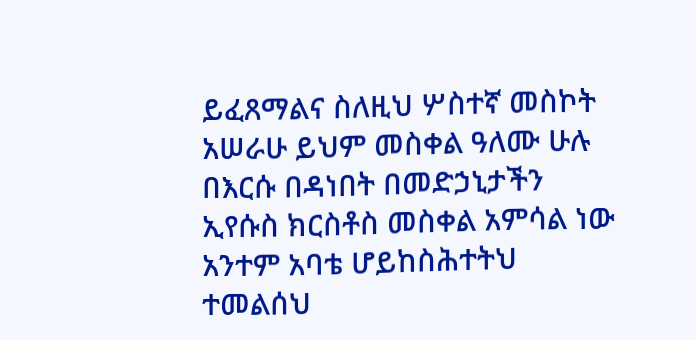ይፈጸማልና ስለዚህ ሦስተኛ መስኮት አሠራሁ ይህም መስቀል ዓለሙ ሁሉ በእርሱ በዳነበት በመድኃኒታችን ኢየሱስ ክርስቶስ መስቀል አምሳል ነው አንተም አባቴ ሆይከስሕተትህ ተመልሰህ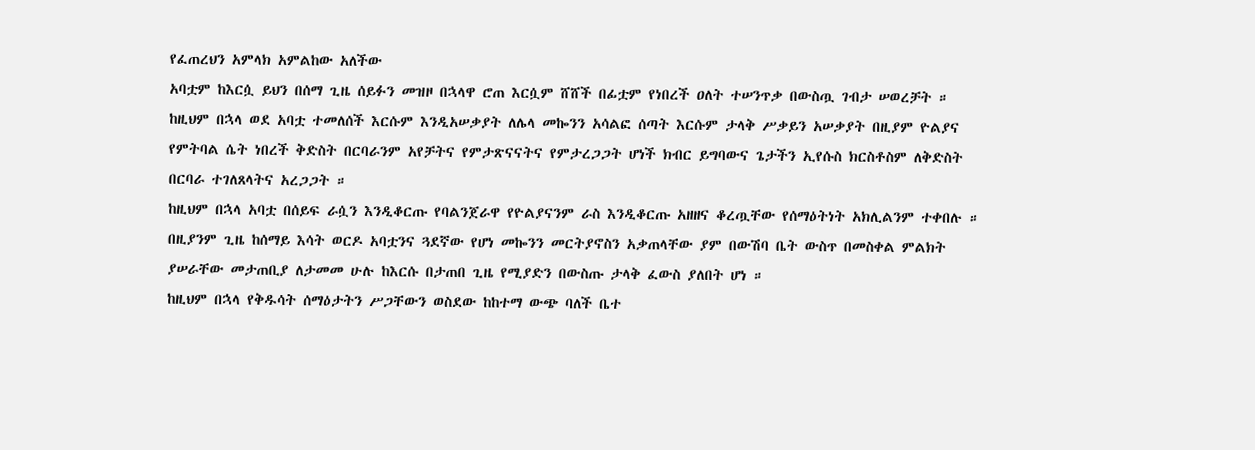የፈጠረህን አምላክ አምልከው አለችው
አባቷም ከእርሷ ይህን በሰማ ጊዜ ሰይፉን መዝዞ በኋላዋ ሮጠ እርሷም ሸሸች በፊቷም የነበረች ዐለት ተሠንጥቃ በውስጧ ገብታ ሠወረቻት ። ከዚህም በኋላ ወደ አባቷ ተመለሰች እርሱም እንዲአሠቃያት ለሌላ መኰንን አሳልፎ ሰጣት እርሱም ታላቅ ሥቃይን አሠቃያት በዚያም ዮልያና የምትባል ሴት ነበረች ቅድስት በርባራንም አየቻትና የምታጽናናትና የምታረጋጋት ሆነች ክብር ይግባውና ጌታችን ኢየሱስ ክርስቶስም ለቅድስት በርባራ ተገለጸላትና አረጋጋት ።
ከዚህም በኋላ አባቷ በሰይፍ ራሷን እንዲቆርጡ የባልንጀራዋ የዮልያናንም ራስ እንዲቆርጡ አዘዘና ቆረጧቸው የሰማዕትነት አክሊልንም ተቀበሉ ። በዚያንም ጊዜ ከሰማይ እሳት ወርዶ አባቷንና ጓደኛው የሆነ መኰንን መርትያኖስን አቃጠላቸው ያም በውሽባ ቤት ውስጥ በመስቀል ምልክት ያሠራቸው መታጠቢያ ለታመመ ሁሉ ከእርሱ በታጠበ ጊዜ የሚያድን በውስጡ ታላቅ ፈውስ ያለበት ሆነ ።
ከዚህም በኋላ የቅዱሳት ሰማዕታትን ሥጋቸውን ወስደው ከከተማ ውጭ ባለች ቤተ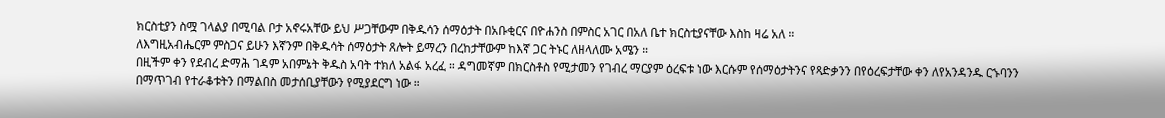ክርስቲያን ስሟ ገላልያ በሚባል ቦታ አኖሩአቸው ይህ ሥጋቸውም በቅዱሳን ሰማዕታት በአቡቂርና በዮሐንስ በምስር አገር በአለ ቤተ ክርስቲያናቸው እስከ ዛሬ አለ ።
ለእግዚአብሔርም ምስጋና ይሁን እኛንም በቅዱሳት ሰማዕታት ጸሎት ይማረን በረከታቸውም ከእኛ ጋር ትኑር ለዘላለሙ አሜን ።
በዚችም ቀን የደብረ ድማሕ ገዳም አበምኔት ቅዱስ አባት ተክለ አልፋ አረፈ ። ዳግመኛም በክርስቶስ የሚታመን የገብረ ማርያም ዕረፍቱ ነው እርሱም የሰማዕታትንና የጻድቃንን በየዕረፍታቸው ቀን ለየአንዳንዱ ርኁባንን በማጥገብ የተራቆቱትን በማልበስ መታሰቢያቸውን የሚያደርግ ነው ።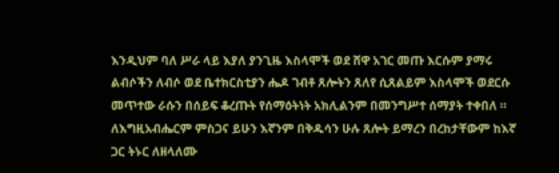እንዲህም ባለ ሥራ ላይ እያለ ያንጊዜ እስላሞች ወደ ሸዋ አገር መጡ እርሱም ያማሩ ልብሶችን ለብሶ ወደ ቤተክርስቲያን ሔዶ ገብቶ ጸሎትን ጸለየ ሲጸልይም እስላሞች ወደርሱ መጥተው ራሱን በሰይፍ ቆረጡት የሰማዕትነት አክሊልንም በመንግሥተ ሰማያት ተቀበለ ።
ለእግዚአብሔርም ምስጋና ይሁን እኛንም በቅዱሳን ሁሉ ጸሎት ይማረን በረከታቸውም ከእኛ ጋር ትኑር ለዘላለሙ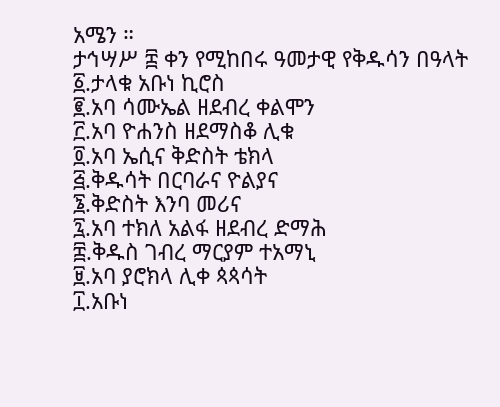አሜን ።
ታኅሣሥ ፰ ቀን የሚከበሩ ዓመታዊ የቅዱሳን በዓላት
፩.ታላቁ አቡነ ኪሮስ
፪.አባ ሳሙኤል ዘደብረ ቀልሞን
፫.አባ ዮሐንስ ዘደማስቆ ሊቁ
፬.አባ ኤሲና ቅድስት ቴክላ
፭.ቅዱሳት በርባራና ዮልያና
፮.ቅድስት እንባ መሪና
፯.አባ ተክለ አልፋ ዘደብረ ድማሕ
፰.ቅዱስ ገብረ ማርያም ተአማኒ
፱.አባ ያሮክላ ሊቀ ጳጳሳት
፲.አቡነ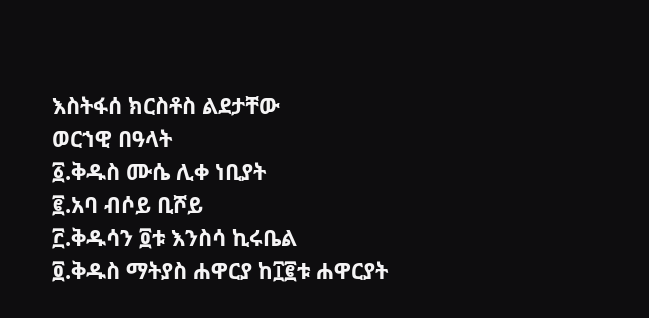እስትፋሰ ክርስቶስ ልደታቸው
ወርኀዊ በዓላት
፩.ቅዱስ ሙሴ ሊቀ ነቢያት
፪.አባ ብሶይ ቢሾይ
፫.ቅዱሳን ፬ቱ እንስሳ ኪሩቤል
፬.ቅዱስ ማትያስ ሐዋርያ ከ፲፪ቱ ሐዋርያት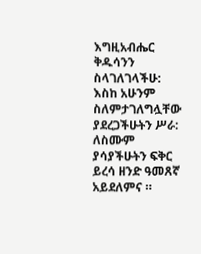እግዚአብሔር ቅዱሳንን ስላገለገላችሁ: እስከ አሁንም ስለምታገለግሏቸው
ያደረጋችሁትን ሥራ: ለስሙም ያሳያችሁትን ፍቅር ይረሳ ዘንድ ዓመጸኛ አይደለምና ።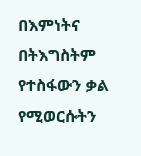በእምነትና በትእግስትም የተስፋውን ቃል የሚወርሱትን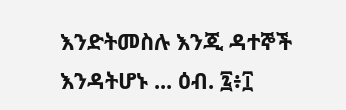እንድትመስሉ እንጂ ዳተኞች እንዳትሆኑ ... ዕብ. ፯፥፲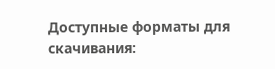Доступные форматы для скачивания: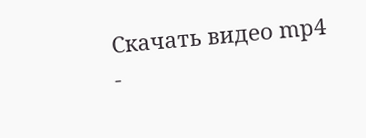Скачать видео mp4
-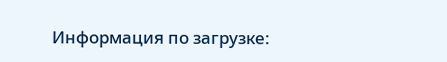Информация по загрузке: